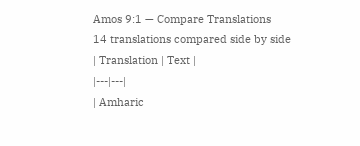Amos 9:1 — Compare Translations
14 translations compared side by side
| Translation | Text |
|---|---|
| Amharic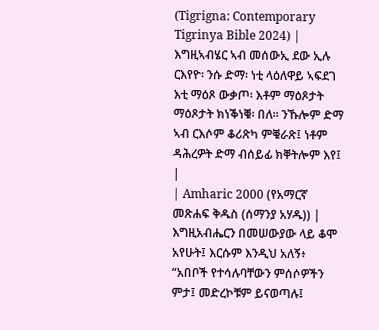(Tigrigna: Contemporary Tigrinya Bible 2024) | እግዚኣብሄር ኣብ መሰውኢ ደው ኢሉ ርእየዮ፡ ንሱ ድማ፡ ነቲ ላዕለዋይ ኣፍደገ እቲ ማዕጾ ውቃጦ፡ እቶም ማዕጾታት ማዕጾታት ክነቕነቑ፡ በለ። ንኹሎም ድማ ኣብ ርእሶም ቆሪጽካ ምቑራጽ፤ ነቶም ዳሕረዎት ድማ ብሰይፊ ክቐትሎም እየ፤ |
| Amharic 2000 (የአማርኛ መጽሐፍ ቅዱስ (ሰማንያ አሃዱ)) | እግዚአብሔርን በመሠውያው ላይ ቆሞ አየሁት፤ እርሱም እንዲህ አለኝ፥ “አበቦች የተሳሉባቸውን ምሰሶዎችን ምታ፤ መድረኮቹም ይናወጣሉ፤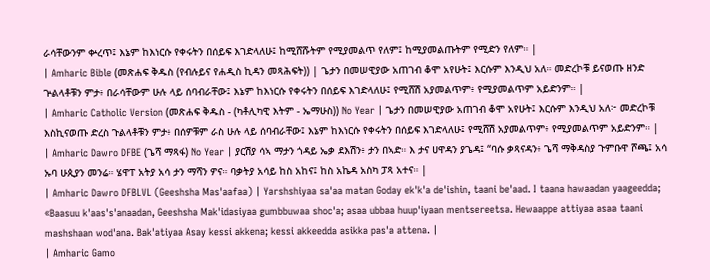ራሳቸውንም ቍረጥ፤ እኔም ከእነርሱ የቀሩትን በሰይፍ እገድላለሁ፤ ከሚሸሹትም የሚያመልጥ የለም፤ ከሚያመልጡትም የሚድን የለም። |
| Amharic Bible (መጽሐፍ ቅዱስ (የብሉይና የሐዲስ ኪዳን መጻሕፍት)) | ጌታን በመሠዊያው አጠገብ ቆሞ አየሁት፤ እርሱም እንዲህ አለ። መድረኮቹ ይናወጡ ዘንድ ጕልላቶቹን ምታ፥ በራሳቸውም ሁሉ ላይ ሰባብራቸው፤ እኔም ከእነርሱ የቀሩትን በሰይፍ እገድላለሁ፤ የሚሸሽ አያመልጥም፥ የሚያመልጥም አይድንም። |
| Amharic Catholic Version (መጽሐፍ ቅዱስ - (ካቶሊካዊ እትም - ኤማሁስ)) No Year | ጌታን በመሠዊያው አጠገብ ቆሞ አየሁት፤ እርሱም እንዲህ አለ፦ መድረኮቹ እስኪናወጡ ድረስ ጉልላቶቹን ምታ፥ በሰዎቹም ራስ ሁሉ ላይ ሰባብራቸው፤ እኔም ከእነርሱ የቀሩትን በሰይፍ እገድላለሁ፤ የሚሸሽ አያመልጥም፥ የሚያመልጥም አይድንም። |
| Amharic Dawro DFBE (ጌሻ ማጻፋ) No Year | ያርሽያ ሳኣ ማታን ጎዳይ ኤቃ ደእሽን፥ ታን በኣድ። እ ታና ሀዋዳን ያጌዳ፤ “ባሱ ቃጻናዳን፥ ጌሻ ማቅዳስያ ጉምቡዋ ሾጫ፤ አሳ ኡባ ሁጲያን መንሬ። ሄዋፐ አትያ አሳ ታን ማሻን ዎና። ባቃትያ አሳይ ከስ አከና፤ ከስ አኬዳ አስካ ፓጻ አተና። |
| Amharic Dawro DFBLVL (Geeshsha Mas'aafaa) | Yarshshiyaa sa'aa matan Goday ek'k'a de'ishin, taani be'aad. I taana hawaadan yaageedda; «Baasuu k'aas's'anaadan, Geeshsha Mak'idasiyaa gumbbuwaa shoc'a; asaa ubbaa huup'iyaan mentsereetsa. Hewaappe attiyaa asaa taani mashshaan wod'ana. Bak'atiyaa Asay kessi akkena; kessi akkeedda asikka pas'a attena. |
| Amharic Gamo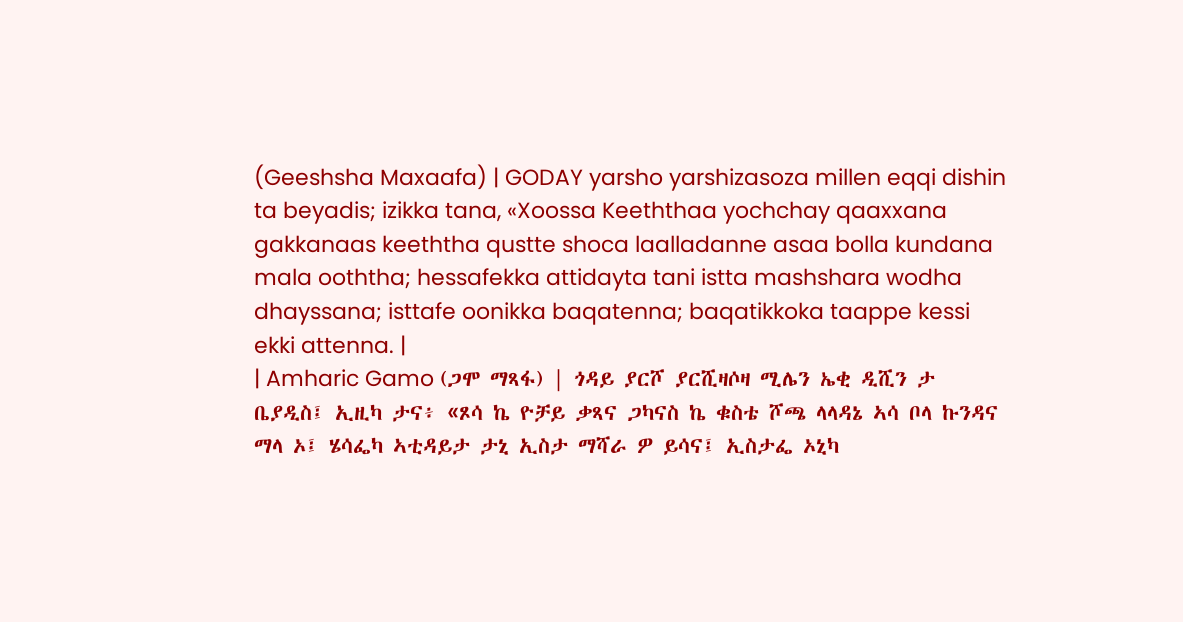(Geeshsha Maxaafa) | GODAY yarsho yarshizasoza millen eqqi dishin ta beyadis; izikka tana, «Xoossa Keeththaa yochchay qaaxxana gakkanaas keeththa qustte shoca laalladanne asaa bolla kundana mala ooththa; hessafekka attidayta tani istta mashshara wodha dhayssana; isttafe oonikka baqatenna; baqatikkoka taappe kessi ekki attenna. |
| Amharic Gamo (ጋሞ ማጻፋ) | ጎዳይ ያርሾ ያርሺዛሶዛ ሚሌን ኤቂ ዲሺን ታ ቤያዲስ፤ ኢዚካ ታና፥ «ጾሳ ኬ ዮቻይ ቃጻና ጋካናስ ኬ ቁስቴ ሾጫ ላላዳኔ ኣሳ ቦላ ኩንዳና ማላ ኦ፤ ሄሳፌካ ኣቲዳይታ ታኒ ኢስታ ማሻራ ዎ ይሳና፤ ኢስታፌ ኦኒካ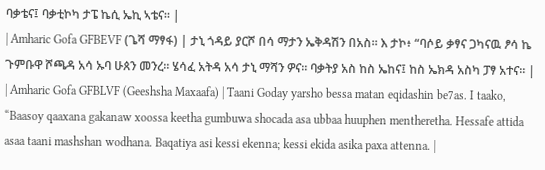ባቃቴና፤ ባቃቲኮካ ታፔ ኬሲ ኤኪ ኣቴና። |
| Amharic Gofa GFBEVF (ጌሻ ማፃፋ) | ታኒ ጎዳይ ያርሾ በሳ ማታን ኤቅዳሽን በአስ። እ ታኮ፥ “ባሶይ ቃፃና ጋካናዉ ፆሳ ኬ ጉምቡዋ ሾጫዳ አሳ ኡባ ሁጰን መንረ። ሄሳፈ አትዳ አሳ ታኒ ማሻን ዎና። ባቃትያ አስ ከስ ኤከና፤ ከስ ኤክዳ አስካ ፓፃ አተና። |
| Amharic Gofa GFBLVF (Geeshsha Maxaafa) | Taani Goday yarsho bessa matan eqidashin be7as. I taako, “Baasoy qaaxana gakanaw xoossa keetha gumbuwa shocada asa ubbaa huuphen mentheretha. Hessafe attida asaa taani mashshan wodhana. Baqatiya asi kessi ekenna; kessi ekida asika paxa attenna. |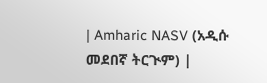| Amharic NASV (አዲሱ መደበኛ ትርጒም) |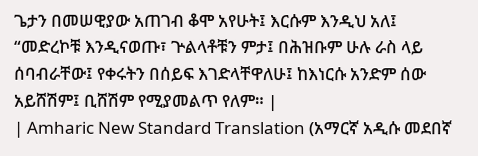ጌታን በመሠዊያው አጠገብ ቆሞ አየሁት፤ እርሱም እንዲህ አለ፤ “መድረኮቹ እንዲናወጡ፣ ጕልላቶቹን ምታ፤ በሕዝቡም ሁሉ ራስ ላይ ሰባብራቸው፤ የቀሩትን በሰይፍ እገድላቸዋለሁ፤ ከእነርሱ አንድም ሰው አይሸሽም፤ ቢሸሽም የሚያመልጥ የለም። |
| Amharic New Standard Translation (አማርኛ አዲሱ መደበኛ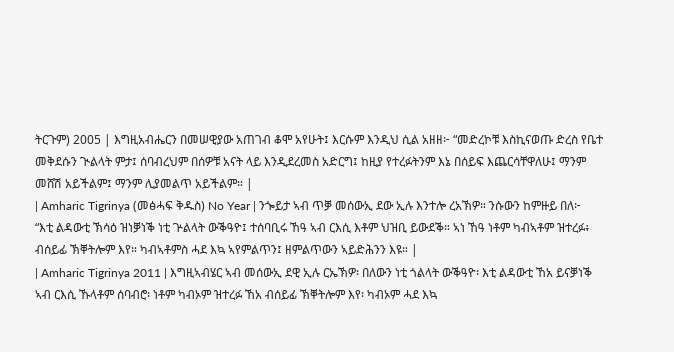ትርጉም) 2005 | እግዚአብሔርን በመሠዊያው አጠገብ ቆሞ አየሁት፤ እርሱም እንዲህ ሲል አዘዘ፦ “መድረኮቹ እስኪናወጡ ድረስ የቤተ መቅደሱን ጒልላት ምታ፤ ሰባብረህም በሰዎቹ አናት ላይ እንዲደረመስ አድርግ፤ ከዚያ የተረፉትንም እኔ በሰይፍ እጨርሳቸዋለሁ፤ ማንም መሸሽ አይችልም፤ ማንም ሊያመልጥ አይችልም። |
| Amharic Tigrinya (መፅሓፍ ቅዱስ) No Year | ንጐይታ ኣብ ጥቓ መሰውኢ ደው ኢሉ እንተሎ ረአኽዎ። ንሱውን ከምዙይ በለ፦ “እቲ ልዳውቲ ኽሳዕ ዝነቓነቕ ነቲ ጕልላት ውቕዓዮ፤ ተሰባቢሩ ኸዓ ኣብ ርእሲ እቶም ህዝቢ ይውደቕ። ኣነ ኸዓ ነቶም ካብኣቶም ዝተረፉ፥ ብሰይፊ ኽቐትሎም እየ። ካብኣቶምስ ሓደ እኳ ኣየምልጥን፤ ዘምልጥውን ኣይድሕንን እዩ። |
| Amharic Tigrinya 2011 | እግዚኣብሄር ኣብ መሰውኢ ደዊ ኢሉ ርኤኽዎ፡ በለውን ነቲ ጎልላት ውቕዓዮ፡ እቲ ልዳውቲ ኸአ ይናቓነቕ ኣብ ርእሲ ኹላቶም ሰባብሮ፡ ነቶም ካብኦም ዝተረፉ ኸአ ብሰይፊ ኽቐትሎም እየ፡ ካብኦም ሓደ እኳ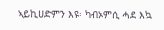ኣይኪሀድምን እዩ፡ ካብኦምሲ ሓደ እኳ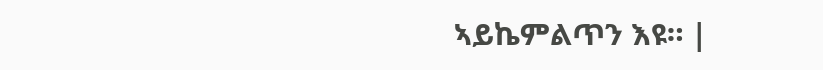ኣይኬምልጥን እዩ። |